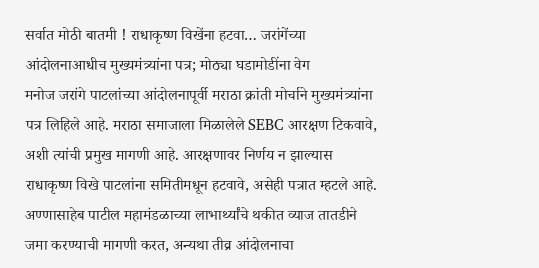सर्वात मोठी बातमी ! राधाकृष्ण विखेंना हटवा… जरांगेंच्या आंदोलनाआधीच मुख्यमंत्र्यांना पत्र; मोठ्या घडामोडींना वेग
मनोज जरांगे पाटलांच्या आंदोलनापूर्वी मराठा क्रांती मोर्चाने मुख्यमंत्र्यांना पत्र लिहिले आहे. मराठा समाजाला मिळालेले SEBC आरक्षण टिकवावे, अशी त्यांची प्रमुख मागणी आहे. आरक्षणावर निर्णय न झाल्यास राधाकृष्ण विखे पाटलांना समितीमधून हटवावे, असेही पत्रात म्हटले आहे. अण्णासाहेब पाटील महामंडळाच्या लाभार्थ्यांचे थकीत व्याज तातडीने जमा करण्याची मागणी करत, अन्यथा तीव्र आंदोलनाचा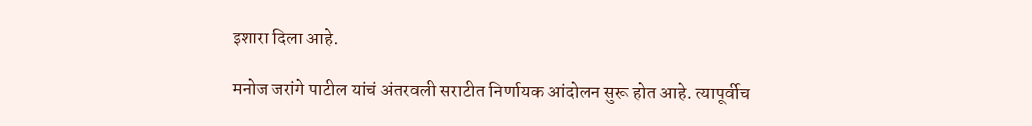इशारा दिला आहे.

मनोज जरांगे पाटील यांचं अंतरवली सराटीत निर्णायक आंदोलन सुरू होत आहे. त्यापूर्वीच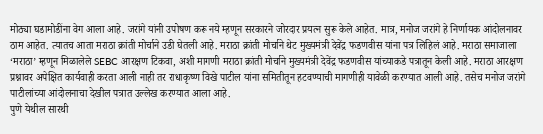मोठ्या घडामोडींना वेग आला आहे. जरांगे यांनी उपोषण करू नये म्हणून सरकारने जोरदार प्रयत्न सुरू केले आहेत. मात्र, मनोज जरांगे हे निर्णायक आंदोलनावर ठाम आहेत. त्यातच आता मराठा क्रांती मोर्चाने उडी घेतली आहे. मराठा क्रांती मोर्चाने थेट मुख्यमंत्री देवेंद्र फडणवीस यांना पत्र लिहिलं आहे. मराठा समाजाला ‘मराठा’ म्हणून मिळालेले SEBC आरक्षण टिकवा, अशी मागणी मराठा क्रांती मोर्चाने मुख्यमंत्री देवेंद्र फडणवीस यांच्याकडे पत्रातून केली आहे. मराठा आरक्षण प्रश्नावर अपेक्षित कार्यवाही करता आली नाही तर राधाकृष्ण विखे पाटील यांना समितीतून हटवण्याची मागणीही यावेळी करण्यात आली आहे. तसेच मनोज जरांगे पाटीलांच्या आंदोलनाचा देखील पत्रात उल्लेख करण्यात आला आहे.
पुणे येथील सारथी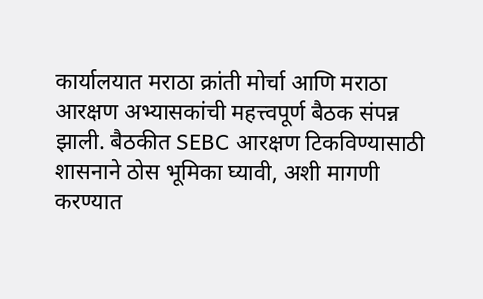कार्यालयात मराठा क्रांती मोर्चा आणि मराठा आरक्षण अभ्यासकांची महत्त्वपूर्ण बैठक संपन्न झाली. बैठकीत SEBC आरक्षण टिकविण्यासाठी शासनाने ठोस भूमिका घ्यावी, अशी मागणी करण्यात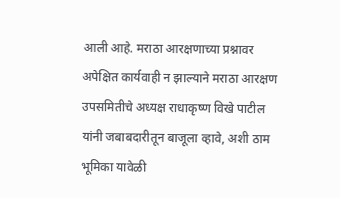आली आहे. मराठा आरक्षणाच्या प्रश्नावर अपेक्षित कार्यवाही न झाल्याने मराठा आरक्षण उपसमितीचे अध्यक्ष राधाकृष्ण विखे पाटील यांनी जबाबदारीतून बाजूला व्हावे, अशी ठाम भूमिका यावेळी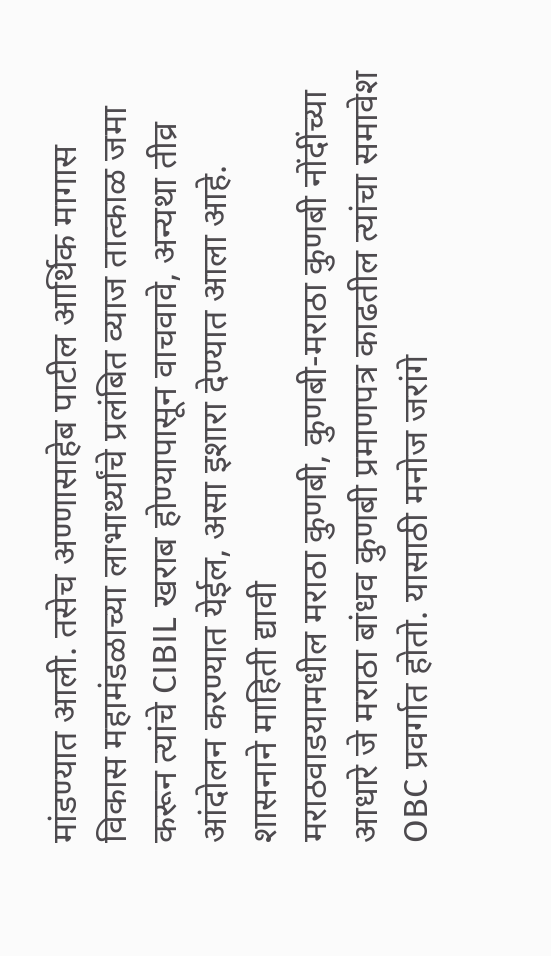मांडण्यात आली. तसेच अण्णासाहेब पाटील आर्थिक मागास विकास महामंडळाच्या लाभार्थ्यांचे प्रलंबित व्याज तात्काळ जमा करून त्यांचे CIBIL खराब होण्यापासून वाचवावे, अन्यथा तीव्र आंदोलन करण्यात येईल, असा इशारा देण्यात आला आहे.
शासनाने माहिती द्यावी
मराठवाडयामधील मराठा कुणबी, कुणबी-मराठा कुणबी नोंदींच्या आधारे जे मराठा बांधव कुणबी प्रमाणपत्र काढतील त्यांचा समावेश OBC प्रवर्गात होतो. यासाठी मनोज जरांगे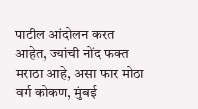पाटील आंदोलन करत आहेत, ज्यांची नोंद फक्त मराठा आहे, असा फार मोठा वर्ग कोकण, मुंबई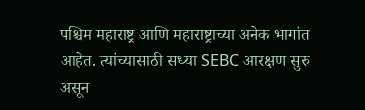पश्चिम महाराष्ट्र आणि महाराष्ट्राच्या अनेक भागांत आहेत. त्यांच्यासाठी सध्या SEBC आरक्षण सुरु असून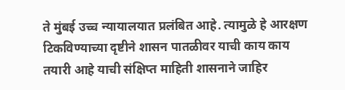ते मुंबई उच्च न्यायालयात प्रलंबित आहे. त्यामुळे हे आरक्षण टिकविण्याच्या दृष्टीने शासन पातळीवर याची काय काय तयारी आहे याची संक्षिप्त माहिती शासनाने जाहिर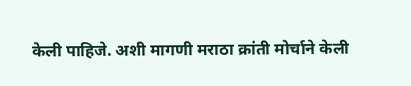केली पाहिजे. अशी मागणी मराठा क्रांती मोर्चाने केली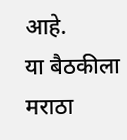आहे.
या बैठकीला मराठा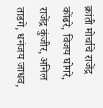क्रांती मोर्चाचे राजेंद्र कोंढरे, विजय घोगरे, राजेंद्र कुंजीर, अनिल ताडगे, धनंजय जाधव,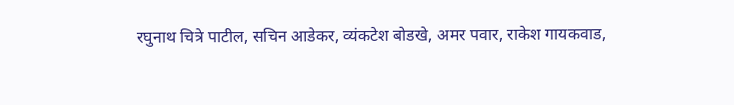रघुनाथ चित्रे पाटील, सचिन आडेकर, व्यंकटेश बोडखे, अमर पवार, राकेश गायकवाड,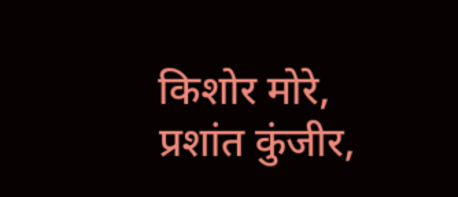किशोर मोरे, प्रशांत कुंजीर,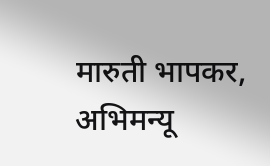मारुती भापकर, अभिमन्यू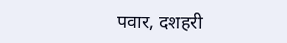पवार, दशहरी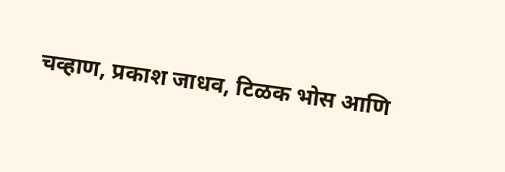चव्हाण, प्रकाश जाधव, टिळक भोस आणि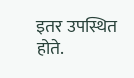इतर उपस्थित होते.